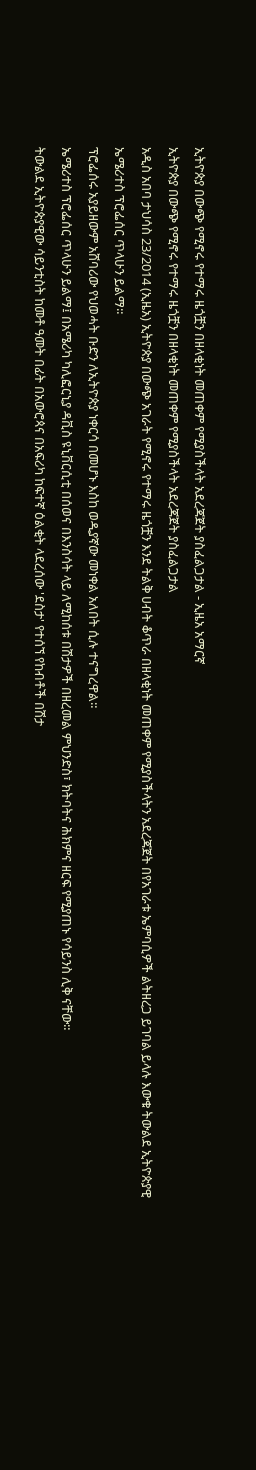ኢትዮጵያ በውጭ የሚኖሩ የተማሩ ዜጎቿን በዘላቂነት መጠቀም የሚያስችላት አደረጃጀት ያስፈልጋታል - ኢዜአ አማርኛ
ኢትዮጵያ በውጭ የሚኖሩ የተማሩ ዜጎቿን በዘላቂነት መጠቀም የሚያስችላት አደረጃጀት ያስፈልጋታል
አዲስ አበባ ታህሳስ 23/2014 (ኢዜአ) ኢትዮጵያ በውጭ አገራት የሚኖሩ የተማሩ ዜጎቿን እንደ ትልቅ ሀብት ቆጥራ በዘላቂነት መጠቀም የሚያስችላትን አደረጃጀት በየአገራቱ ኤምባሲዎች ልትዘረጋ ይገባል ይላሉ እውቁ ትውልደ ኢትዮጵያዊ ኤሜሪተስ ፕሮፌሰር ጥላሁን ይልማ።
ፕሮፌሰሩ አያይዘውም አሸባሪው የህወሓት ቡድን ለኢትዮጵያ ነቀርሳ በመሆኑ እስከ ወዲያኛው መነቀል አለበት ሲሉ ተናግረዋል።
ኤሜሪተስ ፕሮፌሰር ጥላሁን ይልማ፤ በአሜሪካ ካሊፎርኒያ ዳቪስ ዩኒቨርሲቲ በሰወና በእንስሳት ላይ ለሚከሰቱ በሽታዎች በዘረመል ምህንድስ፣ ክትባትና ሕክምና ዘርፍ የሚያጠኑ የሳይንስ ሊቅ ናቸው።
ትውልደ ኢትዮጵያዊው ሳይንቲስት ከመቶ ዓመት በፊት በአውሮጳና በአፍሪካ ከፍተኛ ዕልቂት ላደረሰው 'ደስታ' የተሰኘ የከብቶች በሽታ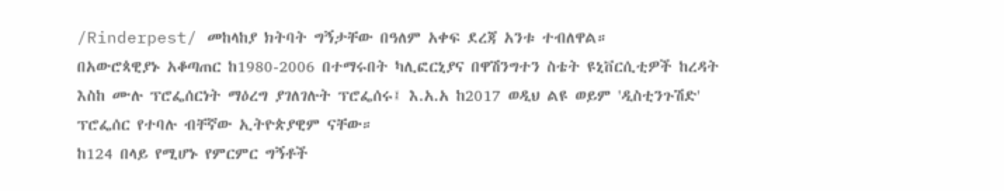/Rinderpest/ መከላከያ ክትባት ግኝታቸው በዓለም አቀፍ ደረጃ አንቱ ተብለዋል።
በአውሮጳዊያኑ አቆጣጠር ከ1980-2006 በተማሩበት ካሊፎርኒያና በዋሽንግተን ስቴት ዩኒቨርሲቲዎች ከረዳት እስከ ሙሉ ፕሮፌሰርነት ማዕረግ ያገለገሉት ፕሮፌሰሩ፤ እ.አ.አ ከ2017 ወዲህ ልዩ ወይም 'ዲስቲንጉሽድ' ፕሮፌሰር የተባሉ ብቸኛው ኢትዮጵያዊም ናቸው።
ከ124 በላይ የሚሆኑ የምርምር ግኝቶች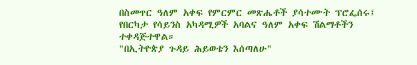በስመጥር ዓለም አቀፍ የምርምር መጽሔቶች ያሳተሙት ፕሮፌሰሩ፤ የበርካታ የሳይንስ አካዳሚዎች አባልና ዓለም አቀፍ ሽልማቶችን ተቀዳጅተዋል።
"በኢትዮጵያ ጉዳይ ሕይወቴን እሰጣለሁ"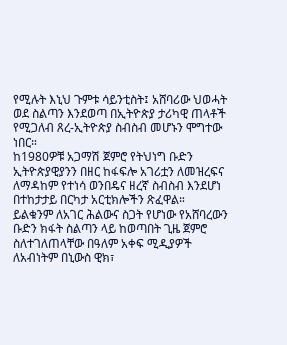የሚሉት እኒህ ጉምቱ ሳይንቲስት፤ አሸባሪው ህወሓት ወደ ስልጣን እንደወጣ በኢትዮጵያ ታሪካዊ ጠላቶች የሚጋለብ ጸረ-ኢትዮጵያ ስብስብ መሆኑን ሞግተው ነበር።
ከ1980ዎቹ አጋማሽ ጀምሮ የትህነግ ቡድን ኢትዮጵያዊያንን በዘር ከፋፍሎ አገሪቷን ለመዝረፍና ለማዳከም የተነሳ ወንበዴና ዘረኛ ስብስብ እንደሆነ በተከታታይ በርካታ አርቲክሎችን ጽፈዋል።
ይልቁንም ለአገር ሕልውና ስጋት የሆነው የአሸባረውን ቡድን ክፋት ስልጣን ላይ ከወጣበት ጊዜ ጀምሮ ስለተገለጠላቸው በዓለም አቀፍ ሚዲያዎች ለአብነትም በኒውስ ዊክ፣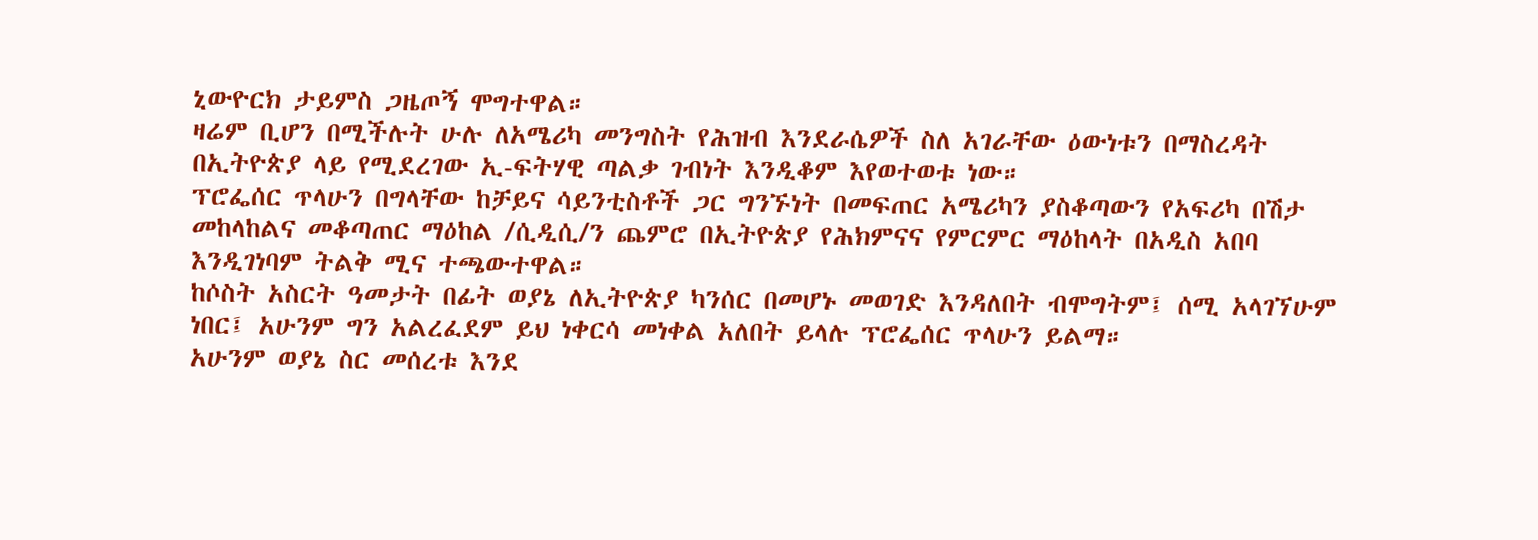ኒውዮርክ ታይምስ ጋዜጦኝ ሞግተዋል።
ዛሬም ቢሆን በሚችሉት ሁሉ ለአሜሪካ መንግስት የሕዝብ እንደራሴዎች ስለ አገራቸው ዕውነቱን በማስረዳት በኢትዮጵያ ላይ የሚደረገው ኢ-ፍትሃዊ ጣልቃ ገብነት እንዲቆም እየወተወቱ ነው።
ፕሮፌሰር ጥላሁን በግላቸው ከቻይና ሳይንቲስቶች ጋር ግንኙነት በመፍጠር አሜሪካን ያስቆጣውን የአፍሪካ በሽታ መከላከልና መቆጣጠር ማዕከል /ሲዲሲ/ን ጨምሮ በኢትዮጵያ የሕክምናና የምርምር ማዕከላት በአዲስ አበባ እንዲገነባም ትልቅ ሚና ተጫውተዋል።
ከሶስት አስርት ዓመታት በፊት ወያኔ ለኢትዮጵያ ካንሰር በመሆኑ መወገድ እንዳለበት ብሞግትም፤ ሰሚ አላገኘሁም ነበር፤ አሁንም ግን አልረፈደም ይህ ነቀርሳ መነቀል አለበት ይላሉ ፕሮፌሰር ጥላሁን ይልማ።
አሁንም ወያኔ ስር መሰረቱ እንደ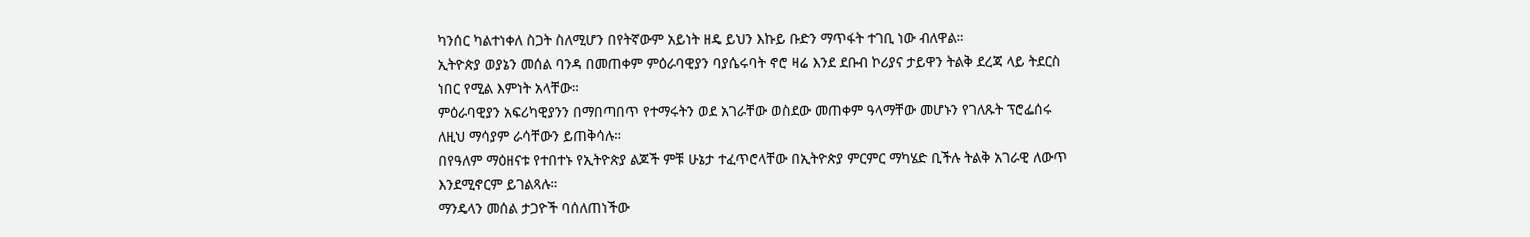ካንሰር ካልተነቀለ ስጋት ስለሚሆን በየትኛውም አይነት ዘዴ ይህን እኩይ ቡድን ማጥፋት ተገቢ ነው ብለዋል።
ኢትዮጵያ ወያኔን መሰል ባንዳ በመጠቀም ምዕራባዊያን ባያሴሩባት ኖሮ ዛሬ እንደ ደቡብ ኮሪያና ታይዋን ትልቅ ደረጃ ላይ ትደርስ ነበር የሚል እምነት አላቸው።
ምዕራባዊያን አፍሪካዊያንን በማበጣበጥ የተማሩትን ወደ አገራቸው ወስደው መጠቀም ዓላማቸው መሆኑን የገለጹት ፕሮፌሰሩ ለዚህ ማሳያም ራሳቸውን ይጠቅሳሉ።
በየዓለም ማዕዘናቱ የተበተኑ የኢትዮጵያ ልጆች ምቹ ሁኔታ ተፈጥሮላቸው በኢትዮጵያ ምርምር ማካሄድ ቢችሉ ትልቅ አገራዊ ለውጥ እንደሚኖርም ይገልጻሉ።
ማንዴላን መሰል ታጋዮች ባሰለጠነችው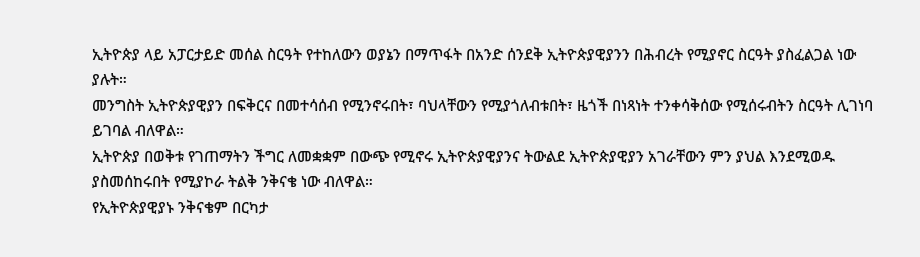ኢትዮጵያ ላይ አፓርታይድ መሰል ስርዓት የተከለውን ወያኔን በማጥፋት በአንድ ሰንደቅ ኢትዮጵያዊያንን በሕብረት የሚያኖር ስርዓት ያስፈልጋል ነው ያሉት።
መንግስት ኢትዮጵያዊያን በፍቅርና በመተሳሰብ የሚንኖሩበት፣ ባህላቸውን የሚያጎለብቱበት፣ ዜጎች በነጻነት ተንቀሳቅሰው የሚሰሩብትን ስርዓት ሊገነባ ይገባል ብለዋል።
ኢትዮጵያ በወቅቱ የገጠማትን ችግር ለመቋቋም በውጭ የሚኖሩ ኢትዮጵያዊያንና ትውልደ ኢትዮጵያዊያን አገራቸውን ምን ያህል እንደሚወዱ ያስመሰከሩበት የሚያኮራ ትልቅ ንቅናቄ ነው ብለዋል።
የኢትዮጵያዊያኑ ንቅናቄም በርካታ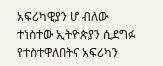አፍሪካዊያን ሆ ብለው ተነስተው ኢትዮጵያን ሲደግፉ የተስተዋለበትና አፍሪካን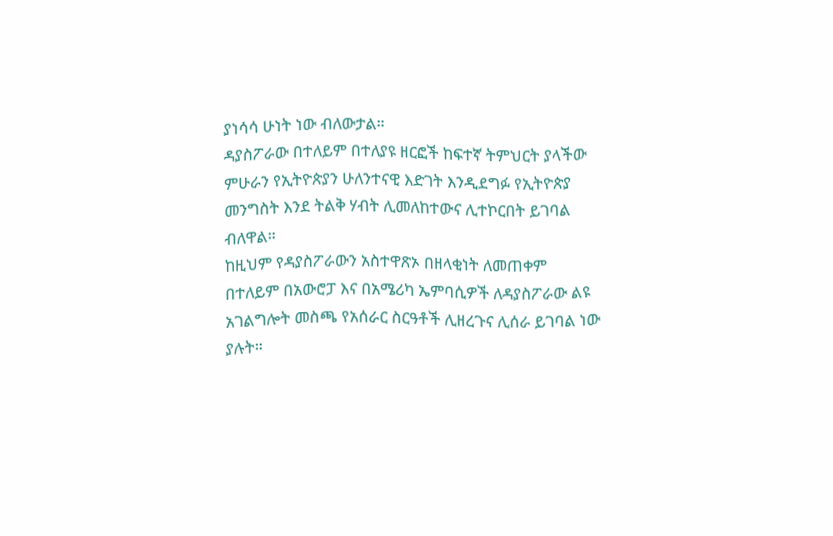ያነሳሳ ሁነት ነው ብለውታል።
ዳያስፖራው በተለይም በተለያዩ ዘርፎች ከፍተኛ ትምህርት ያላችው ምሁራን የኢትዮጵያን ሁለንተናዊ እድገት እንዲደግፉ የኢትዮጵያ መንግስት እንደ ትልቅ ሃብት ሊመለከተውና ሊተኮርበት ይገባል ብለዋል።
ከዚህም የዳያስፖራውን አስተዋጽኦ በዘላቂነት ለመጠቀም በተለይም በአውሮፓ እና በአሜሪካ ኤምባሲዎች ለዳያስፖራው ልዩ አገልግሎት መስጫ የአሰራር ስርዓቶች ሊዘረጉና ሊሰራ ይገባል ነው ያሉት።